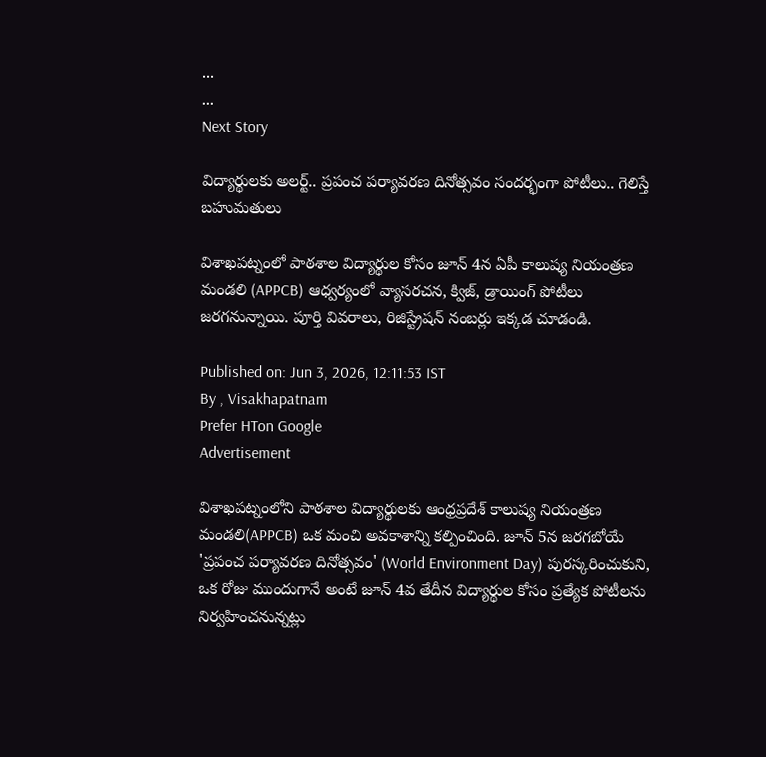...
...
Next Story

విద్యార్థులకు అలర్ట్.. ప్రపంచ పర్యావరణ దినోత్సవం సందర్భంగా పోటీలు.. గెలిస్తే బహుమతులు

విశాఖపట్నంలో పాఠశాల విద్యార్థుల కోసం జూన్ 4న ఏపీ కాలుష్య నియంత్రణ మండలి (APPCB) ఆధ్వర్యంలో వ్యాసరచన, క్విజ్, డ్రాయింగ్ పోటీలు జరగనున్నాయి. పూర్తి వివరాలు, రిజిస్ట్రేషన్ నంబర్లు ఇక్కడ చూడండి.

Published on: Jun 3, 2026, 12:11:53 IST
By , Visakhapatnam
Prefer HTon Google
Advertisement

విశాఖపట్నంలోని పాఠశాల విద్యార్థులకు ఆంధ్రప్రదేశ్ కాలుష్య నియంత్రణ మండలి(APPCB) ఒక మంచి అవకాశాన్ని కల్పించింది. జూన్ 5న జరగబోయే 'ప్రపంచ పర్యావరణ దినోత్సవం' (World Environment Day) పురస్కరించుకుని, ఒక రోజు ముందుగానే అంటే జూన్ 4వ తేదీన విద్యార్థుల కోసం ప్రత్యేక పోటీలను నిర్వహించనున్నట్లు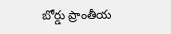బోర్డు ప్రాంతీయ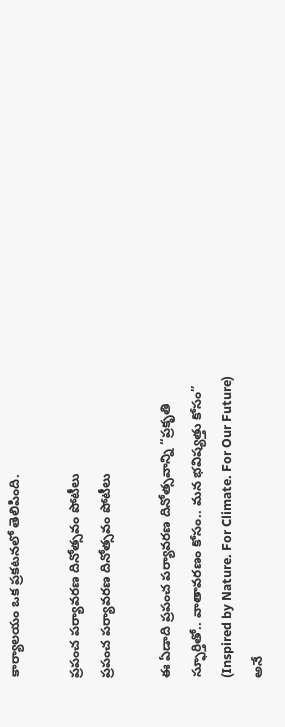కార్యాలయం ఒక ప్రకటనలో తెలిపింది.

ప్రపంచ పర్యావరణ దినోత్సవం పోటీలు
ప్రపంచ పర్యావరణ దినోత్సవం పోటీలు

ఈ ఏడాది ప్రపంచ పర్యావరణ దినోత్సవాన్ని “ప్రకృతి స్ఫూర్తితో.. వాతావరణం కోసం.. మన భవిష్యత్తు కోసం” (Inspired by Nature. For Climate. For Our Future) అనే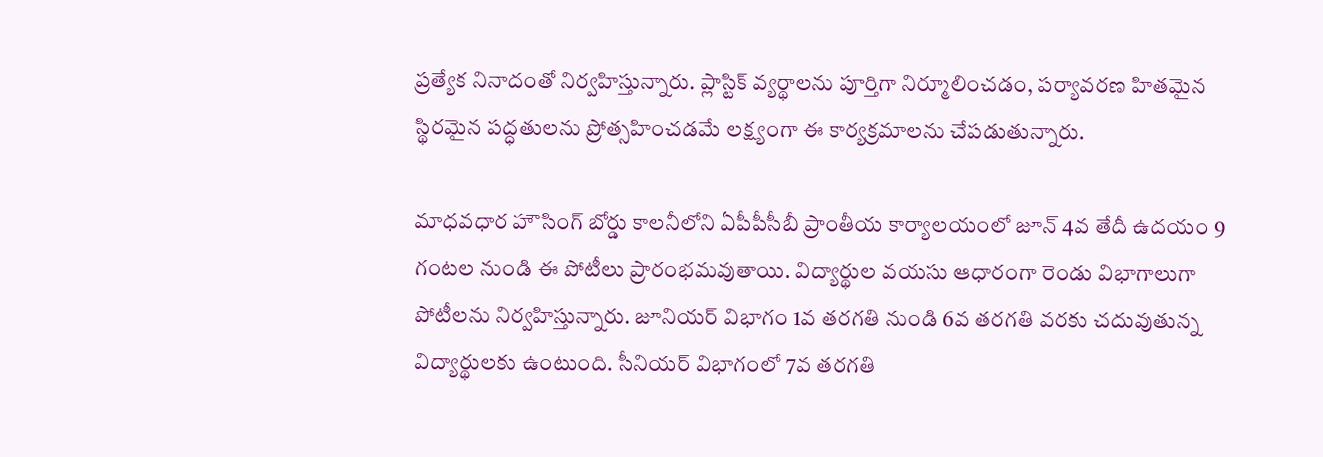ప్రత్యేక నినాదంతో నిర్వహిస్తున్నారు. ప్లాస్టిక్ వ్యర్థాలను పూర్తిగా నిర్మూలించడం, పర్యావరణ హితమైన స్థిరమైన పద్ధతులను ప్రోత్సహించడమే లక్ష్యంగా ఈ కార్యక్రమాలను చేపడుతున్నారు.

మాధవధార హౌసింగ్ బోర్డు కాలనీలోని ఏపీపీసీబీ ప్రాంతీయ కార్యాలయంలో జూన్ 4వ తేదీ ఉదయం 9 గంటల నుండి ఈ పోటీలు ప్రారంభమవుతాయి. విద్యార్థుల వయసు ఆధారంగా రెండు విభాగాలుగా పోటీలను నిర్వహిస్తున్నారు. జూనియర్ విభాగం 1వ తరగతి నుండి 6వ తరగతి వరకు చదువుతున్న విద్యార్థులకు ఉంటుంది. సీనియర్ విభాగంలో 7వ తరగతి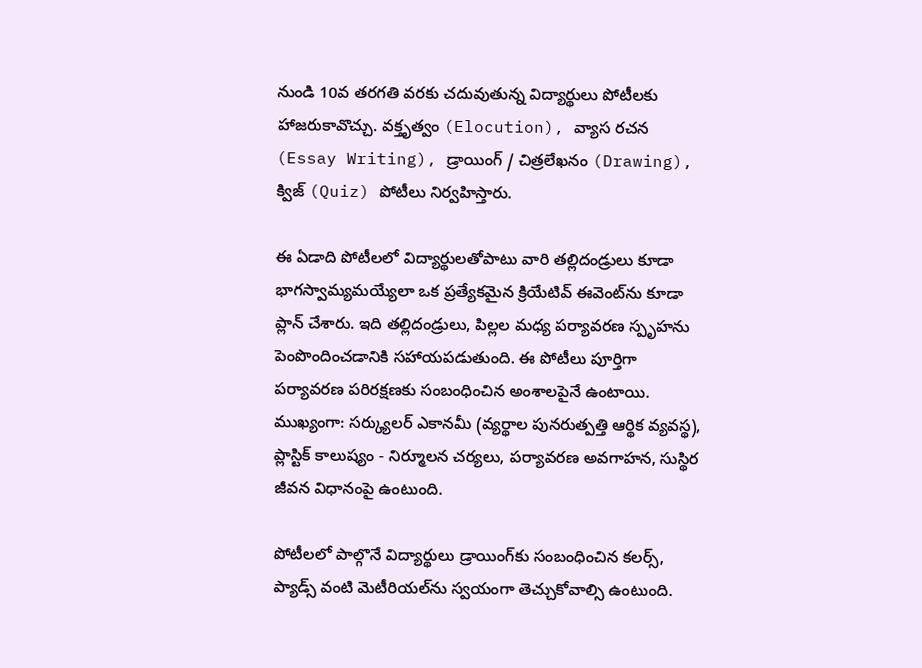నుండి 10వ తరగతి వరకు చదువుతున్న విద్యార్థులు పోటీలకు హాజరుకావొచ్చు. వక్తృత్వం (Elocution), వ్యాస రచన (Essay Writing), డ్రాయింగ్ / చిత్రలేఖనం (Drawing), క్విజ్ (Quiz) పోటీలు నిర్వహిస్తారు.

ఈ ఏడాది పోటీలలో విద్యార్థులతోపాటు వారి తల్లిదండ్రులు కూడా భాగస్వామ్యమయ్యేలా ఒక ప్రత్యేకమైన క్రియేటివ్ ఈవెంట్‌ను కూడా ప్లాన్ చేశారు. ఇది తల్లిదండ్రులు, పిల్లల మధ్య పర్యావరణ స్పృహను పెంపొందించడానికి సహాయపడుతుంది. ఈ పోటీలు పూర్తిగా పర్యావరణ పరిరక్షణకు సంబంధించిన అంశాలపైనే ఉంటాయి. ముఖ్యంగా: సర్క్యులర్ ఎకానమీ (వ్యర్థాల పునరుత్పత్తి ఆర్థిక వ్యవస్థ), ప్లాస్టిక్ కాలుష్యం - నిర్మూలన చర్యలు, పర్యావరణ అవగాహన, సుస్థిర జీవన విధానంపై ఉంటుంది.

పోటీలలో పాల్గొనే విద్యార్థులు డ్రాయింగ్‌కు సంబంధించిన కలర్స్, ప్యాడ్స్ వంటి మెటీరియల్‌ను స్వయంగా తెచ్చుకోవాల్సి ఉంటుంది.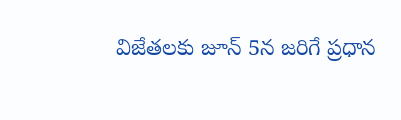విజేతలకు జూన్ 5న జరిగే ప్రధాన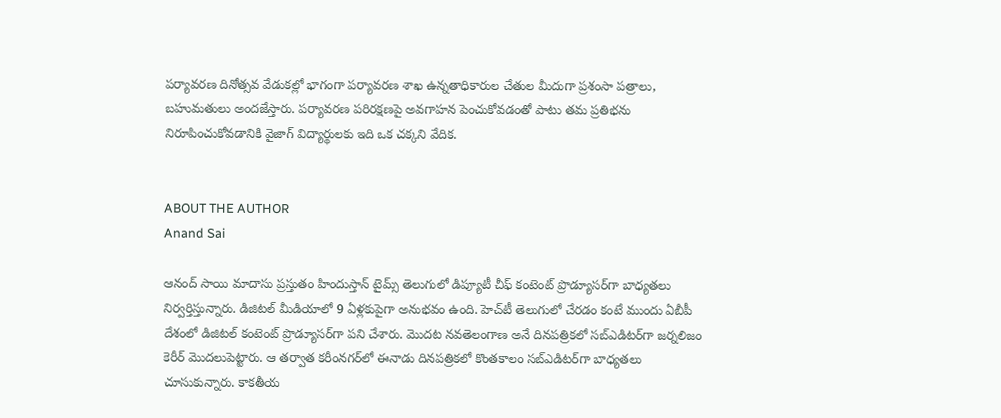పర్యావరణ దినోత్సవ వేడుకల్లో భాగంగా పర్యావరణ శాఖ ఉన్నతాధికారుల చేతుల మీదుగా ప్రశంసా పత్రాలు, బహుమతులు అందజేస్తారు. పర్యావరణ పరిరక్షణపై అవగాహన పెంచుకోవడంతో పాటు తమ ప్రతిభను నిరూపించుకోవడానికి వైజాగ్ విద్యార్థులకు ఇది ఒక చక్కని వేదిక.


ABOUT THE AUTHOR
Anand Sai

ఆనంద్ సాయి మాదాసు ప్రస్తుతం హిందుస్తాన్ టైమ్స్ తెలుగులో డిప్యూటీ చీఫ్ కంటెంట్ ప్రొడ్యూసర్‌గా బాధ్యతలు నిర్వర్తిస్తున్నారు. డిజిటల్ మీడియాలో 9 ఏళ్లకుపైగా అనుభవం ఉంది. హెచ్‌టీ తెలుగులో చేరడం కంటే ముందు ఏబీపీ దేశంలో డిజిటల్ కంటెంట్ ప్రొడ్యూసర్‌గా పని చేశారు. మెుదట నవతెలంగాణ అనే దినపత్రికలో సబ్ఎడిటర్‌గా జర్నలిజం కెరీర్ మెుదలుపెట్టారు. ఆ తర్వాత కరీంనగర్‌లో ఈనాడు దినపత్రికలో కొంతకాలం సబ్‌ఎడిటర్‌గా బాధ్యతలు చూసుకున్నారు. కాకతీయ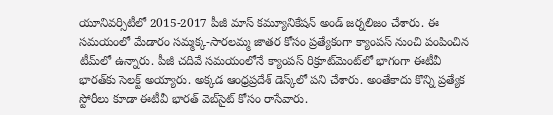యూనివర్సిటీలో 2015-2017 పీజీ మాస్ కమ్యూనికేషన్ అండ్ జర్నలిజం చేశారు. ఈ సమయంలో మేడారం సమ్మక్క-సారలమ్మ జాతర కోసం ప్రత్యేకంగా క్యాంపస్ నుంచి పంపించిన టీమ్‌లో ఉన్నారు. పీజీ చదివే సమయంలోనే క్యాంపస్ రిక్రూట్‌మెంట్‌లో భాగంగా ఈటీవీ భారత్‌కు సెలక్ట్ అయ్యారు. అక్కడ ఆంధ్రప్రదేశ్‌ డెస్క్‌లో పని చేశారు. అంతేకాదు కొన్ని ప్రత్యేక స్టోరీలు కూడా ఈటీవీ భారత్ వెబ్‌సైట్ కోసం రాసేవారు.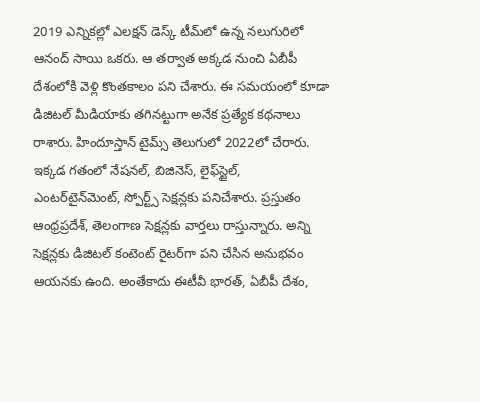2019 ఎన్నికల్లో ఎలక్షన్ డెస్క్‌ టీమ్‌లో ఉన్న నలుగురిలో ఆనంద్ సాయి ఒకరు. ఆ తర్వాత అక్కడ నుంచి ఏబీపీ దేశంలోకి వెళ్లి కొంతకాలం పని చేశారు. ఈ సమయంలో కూడా డిజిటల్ మీడియాకు తగినట్టుగా అనేక ప్రత్యేక కథనాలు రాశారు. హిందూస్తాన్ టైమ్స్‌ తెలుగులో 2022లో చేరారు. ఇక్కడ గతంలో నేషనల్, బిజినెస్, లైఫ్‌స్టైల్, ఎంటర్‌టైన్‌మెంట్‌, స్పోర్ట్స్‌ సెక్షన్లకు పనిచేశారు. ప్రస్తుతం ఆంధ్రప్రదేశ్, తెలంగాణ సెక్షన్లకు వార్తలు రాస్తున్నారు. అన్ని సెక్షన్లకు డిజిటల్ కంటెంట్ రైటర్‌గా పని చేసిన అనుభవం ఆయనకు ఉంది. అంతేకాదు ఈటీవీ భారత్, ఏబీపీ దేశం,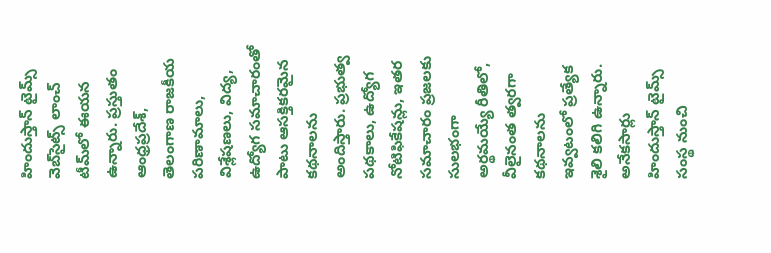హిందుస్తాన్ టైమ్స్ వెబ్‌సైట్స్ లాంచ్ టీమ్‌లో ఈయన ఉన్నారు. ప్రస్తుతం ఆంధ్రప్రదేశ్, తెలంగాణ రాజకీయ పరిణామాలు, విశ్లేషణలు, విద్య, ఉద్యోగ సమాచారంతో పాటు ఆసక్తికరమైన కథనాలను అందిస్తారు. ప్రభుత్వ పథకాలు, ఉద్యోగ నోటిఫికేషన్లు, ఇతర సమాచారం ప్రజలకు సులభంగా అర్థమయ్యే రీతిలో, వీలైనంత త్వరగా కథనాలను ఇవ్వటంలో ప్రత్యేక శైలి కలిగి ఉన్నారు. అనేకసార్లు హిందుస్తాన్ టైమ్స్ సంస్థ నుంచి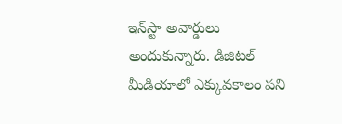ఇన్‌స్టా అవార్డులు అందుకున్నారు. డిజిటల్ మీడియాలో ఎక్కువకాలం పని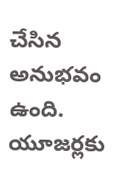చేసిన అనుభవం ఉంది. యూజర్లకు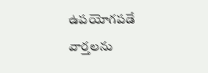ఉపయోగపడే వార్తలను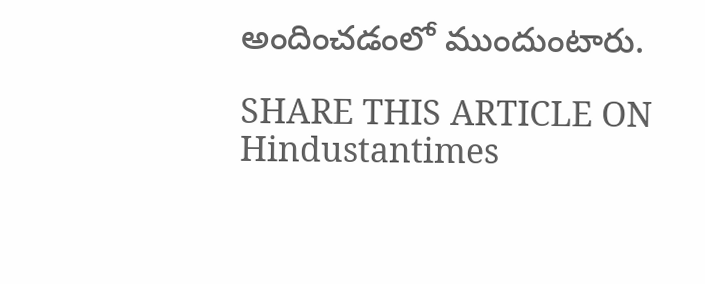అందించడంలో ముందుంటారు.

SHARE THIS ARTICLE ON
Hindustantimes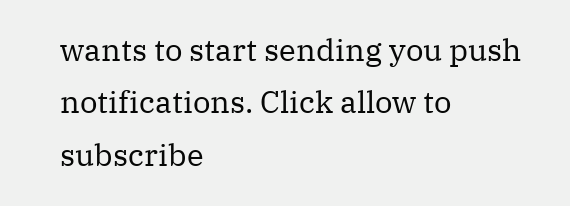wants to start sending you push notifications. Click allow to subscribe